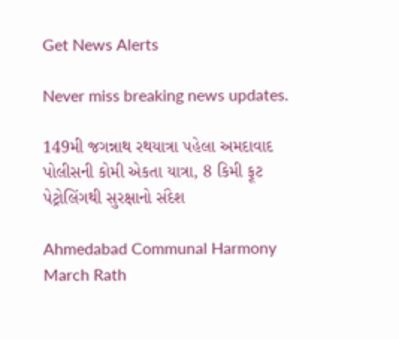Get News Alerts

Never miss breaking news updates.

149મી જગન્નાથ રથયાત્રા પહેલા અમદાવાદ પોલીસની કોમી એકતા યાત્રા, 8 કિમી ફૂટ પેટ્રોલિંગથી સુરક્ષાનો સંદેશ

Ahmedabad Communal Harmony March Rath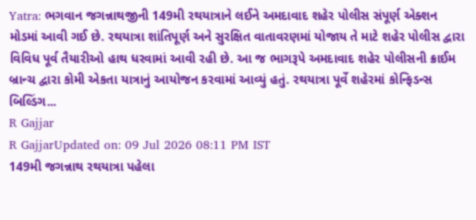Yatra: ભગવાન જગન્નાથજીની 149મી રથયાત્રાને લઈને અમદાવાદ શહેર પોલીસ સંપૂર્ણ એક્શન મોડમાં આવી ગઈ છે. રથયાત્રા શાંતિપૂર્ણ અને સુરક્ષિત વાતાવરણમાં યોજાય તે માટે શહેર પોલીસ દ્વારા વિવિધ પૂર્વ તૈયારીઓ હાથ ધરવામાં આવી રહી છે. આ જ ભાગરૂપે અમદાવાદ શહેર પોલીસની ક્રાઈમ બ્રાન્ચ દ્વારા કોમી એકતા યાત્રાનું આયોજન કરવામાં આવ્યું હતું. રથયાત્રા પૂર્વે શહેરમાં કોન્ફિડન્સ બિલ્ડિંગ...
R Gajjar
R GajjarUpdated on: 09 Jul 2026 08:11 PM IST
149મી જગન્નાથ રથયાત્રા પહેલા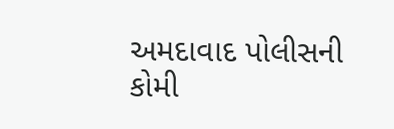અમદાવાદ પોલીસની કોમી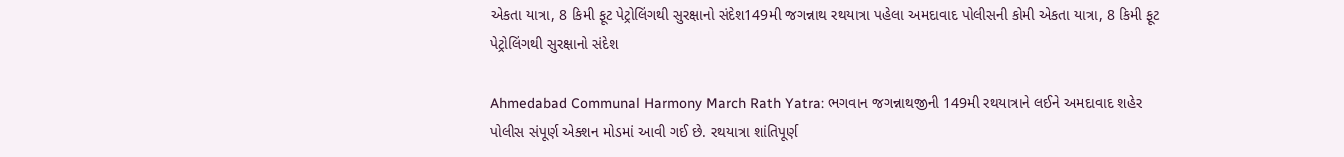એકતા યાત્રા, 8 કિમી ફૂટ પેટ્રોલિંગથી સુરક્ષાનો સંદેશ149મી જગન્નાથ રથયાત્રા પહેલા અમદાવાદ પોલીસની કોમી એકતા યાત્રા, 8 કિમી ફૂટ પેટ્રોલિંગથી સુરક્ષાનો સંદેશ

Ahmedabad Communal Harmony March Rath Yatra: ભગવાન જગન્નાથજીની 149મી રથયાત્રાને લઈને અમદાવાદ શહેર પોલીસ સંપૂર્ણ એક્શન મોડમાં આવી ગઈ છે. રથયાત્રા શાંતિપૂર્ણ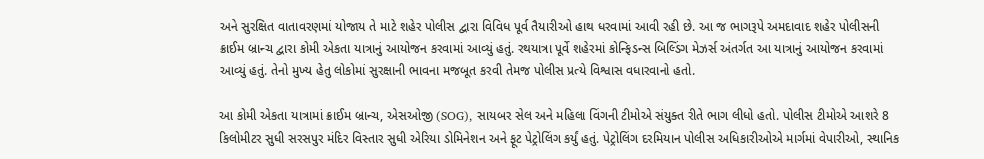અને સુરક્ષિત વાતાવરણમાં યોજાય તે માટે શહેર પોલીસ દ્વારા વિવિધ પૂર્વ તૈયારીઓ હાથ ધરવામાં આવી રહી છે. આ જ ભાગરૂપે અમદાવાદ શહેર પોલીસની ક્રાઈમ બ્રાન્ચ દ્વારા કોમી એકતા યાત્રાનું આયોજન કરવામાં આવ્યું હતું. રથયાત્રા પૂર્વે શહેરમાં કોન્ફિડન્સ બિલ્ડિંગ મેઝર્સ અંતર્ગત આ યાત્રાનું આયોજન કરવામાં આવ્યું હતું. તેનો મુખ્ય હેતુ લોકોમાં સુરક્ષાની ભાવના મજબૂત કરવી તેમજ પોલીસ પ્રત્યે વિશ્વાસ વધારવાનો હતો.

આ કોમી એકતા યાત્રામાં ક્રાઈમ બ્રાન્ચ, એસઓજી (SOG), સાયબર સેલ અને મહિલા વિંગની ટીમોએ સંયુક્ત રીતે ભાગ લીધો હતો. પોલીસ ટીમોએ આશરે 8 કિલોમીટર સુધી સરસપુર મંદિર વિસ્તાર સુધી એરિયા ડોમિનેશન અને ફૂટ પેટ્રોલિંગ કર્યું હતું. પેટ્રોલિંગ દરમિયાન પોલીસ અધિકારીઓએ માર્ગમાં વેપારીઓ, સ્થાનિક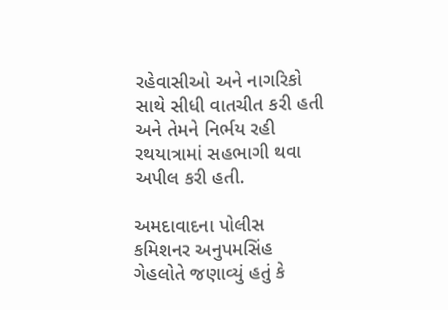રહેવાસીઓ અને નાગરિકો સાથે સીધી વાતચીત કરી હતી અને તેમને નિર્ભય રહી રથયાત્રામાં સહભાગી થવા અપીલ કરી હતી.

અમદાવાદના પોલીસ કમિશનર અનુપમસિંહ ગેહલોતે જણાવ્યું હતું કે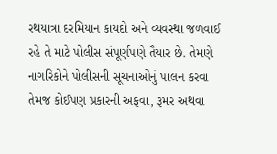રથયાત્રા દરમિયાન કાયદો અને વ્યવસ્થા જળવાઈ રહે તે માટે પોલીસ સંપૂર્ણપણે તૈયાર છે. તેમણે નાગરિકોને પોલીસની સૂચનાઓનું પાલન કરવા તેમજ કોઈપણ પ્રકારની અફવા, રૂમર અથવા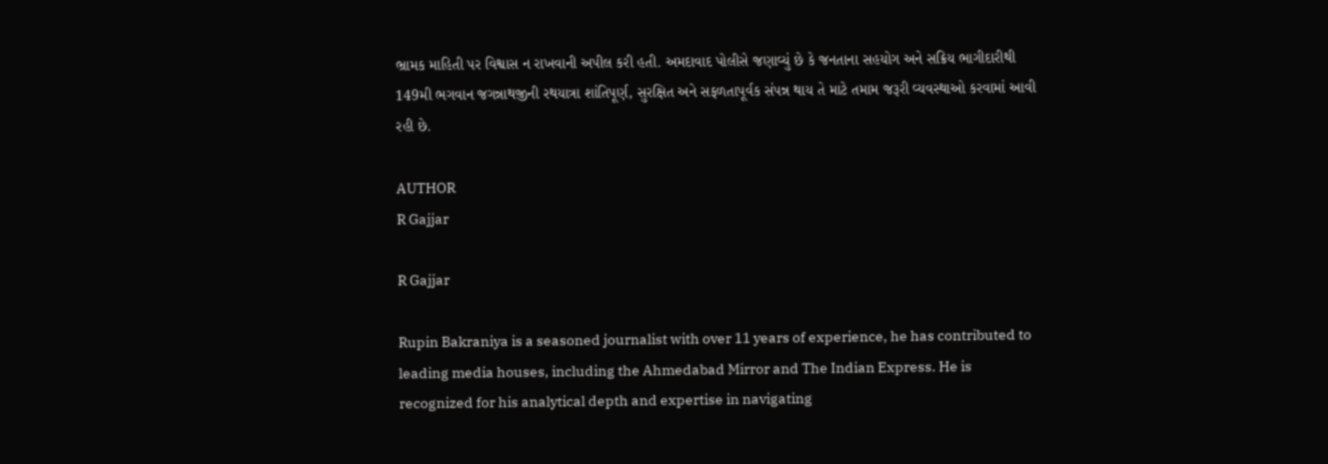ભ્રામક માહિતી પર વિશ્વાસ ન રાખવાની અપીલ કરી હતી. અમદાવાદ પોલીસે જણાવ્યું છે કે જનતાના સહયોગ અને સક્રિય ભાગીદારીથી 149મી ભગવાન જગન્નાથજીની રથયાત્રા શાંતિપૂર્ણ, સુરક્ષિત અને સફળતાપૂર્વક સંપન્ન થાય તે માટે તમામ જરૂરી વ્યવસ્થાઓ કરવામાં આવી રહી છે.

AUTHOR
R Gajjar

R Gajjar

Rupin Bakraniya is a seasoned journalist with over 11 years of experience, he has contributed to leading media houses, including the Ahmedabad Mirror and The Indian Express. He is recognized for his analytical depth and expertise in navigating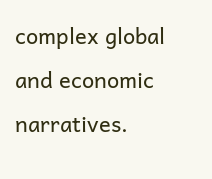complex global and economic narratives.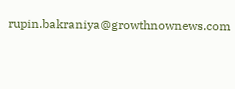rupin.bakraniya@growthnownews.com